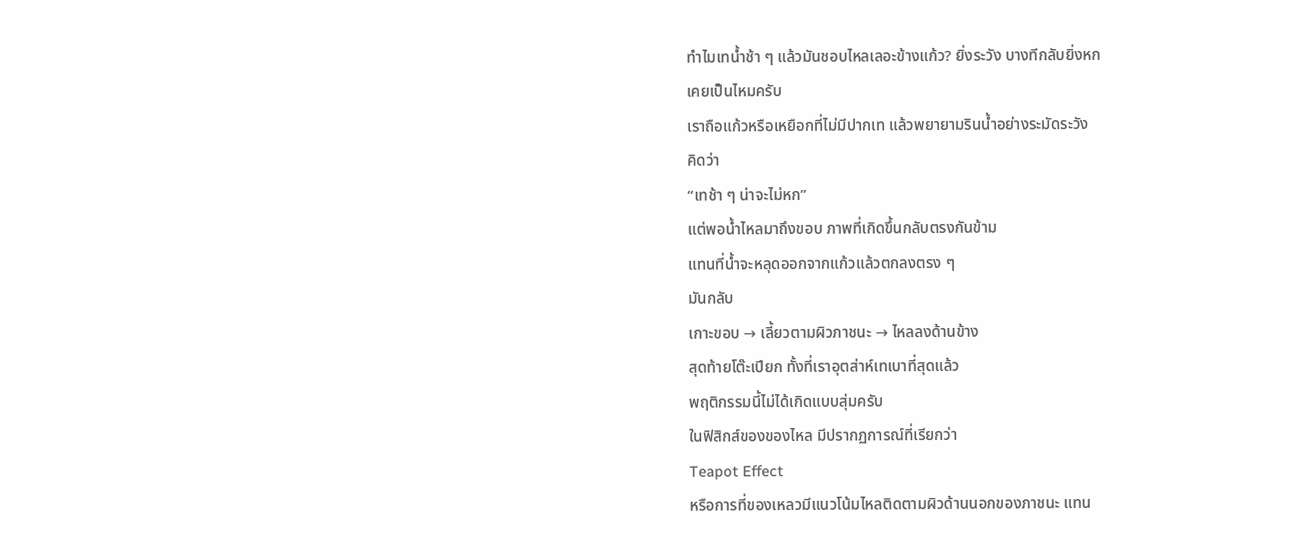ทำไมเทน้ำช้า ๆ แล้วมันชอบไหลเลอะข้างแก้ว? ยิ่งระวัง บางทีกลับยิ่งหก
เคยเป็นไหมครับ
เราถือแก้วหรือเหยือกที่ไม่มีปากเท แล้วพยายามรินน้ำอย่างระมัดระวัง
คิดว่า
“เทช้า ๆ น่าจะไม่หก”
แต่พอน้ำไหลมาถึงขอบ ภาพที่เกิดขึ้นกลับตรงกันข้าม
แทนที่น้ำจะหลุดออกจากแก้วแล้วตกลงตรง ๆ
มันกลับ
เกาะขอบ → เลี้ยวตามผิวภาชนะ → ไหลลงด้านข้าง
สุดท้ายโต๊ะเปียก ทั้งที่เราอุตส่าห์เทเบาที่สุดแล้ว
พฤติกรรมนี้ไม่ได้เกิดแบบสุ่มครับ
ในฟิสิกส์ของของไหล มีปรากฏการณ์ที่เรียกว่า
Teapot Effect
หรือการที่ของเหลวมีแนวโน้มไหลติดตามผิวด้านนอกของภาชนะ แทน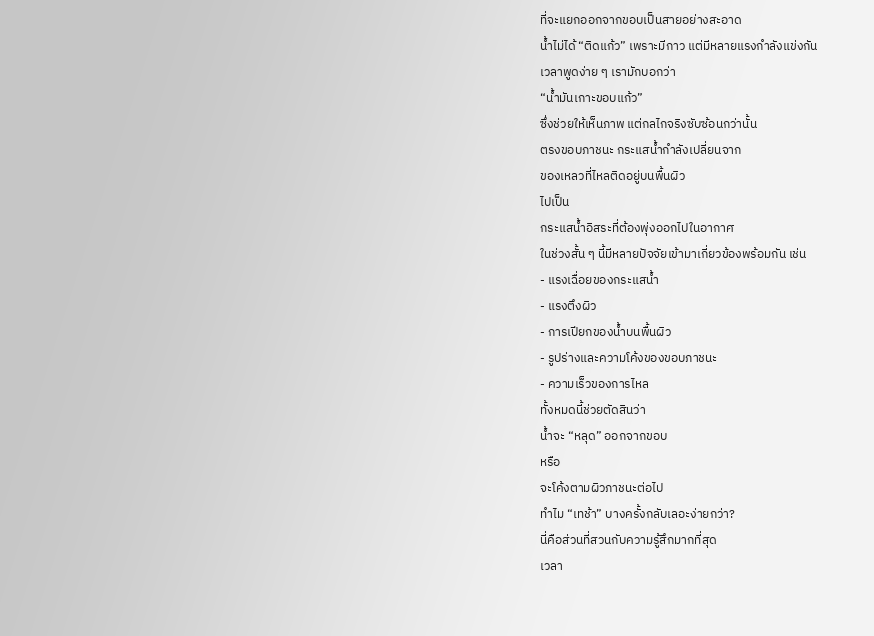ที่จะแยกออกจากขอบเป็นสายอย่างสะอาด
น้ำไม่ได้ “ติดแก้ว” เพราะมีกาว แต่มีหลายแรงกำลังแข่งกัน
เวลาพูดง่าย ๆ เรามักบอกว่า
“น้ำมันเกาะขอบแก้ว”
ซึ่งช่วยให้เห็นภาพ แต่กลไกจริงซับซ้อนกว่านั้น
ตรงขอบภาชนะ กระแสน้ำกำลังเปลี่ยนจาก
ของเหลวที่ไหลติดอยู่บนพื้นผิว
ไปเป็น
กระแสน้ำอิสระที่ต้องพุ่งออกไปในอากาศ
ในช่วงสั้น ๆ นี้มีหลายปัจจัยเข้ามาเกี่ยวข้องพร้อมกัน เช่น
- แรงเฉื่อยของกระแสน้ำ
- แรงตึงผิว
- การเปียกของน้ำบนพื้นผิว
- รูปร่างและความโค้งของขอบภาชนะ
- ความเร็วของการไหล
ทั้งหมดนี้ช่วยตัดสินว่า
น้ำจะ “หลุด” ออกจากขอบ
หรือ
จะโค้งตามผิวภาชนะต่อไป
ทำไม “เทช้า” บางครั้งกลับเลอะง่ายกว่า?
นี่คือส่วนที่สวนกับความรู้สึกมากที่สุด
เวลา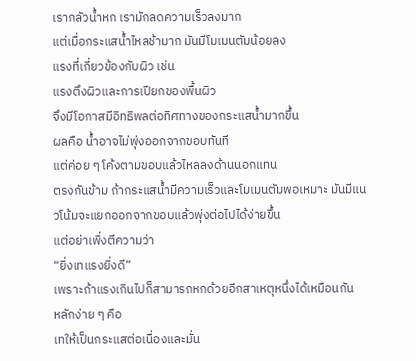เรากลัวน้ำหก เรามักลดความเร็วลงมาก
แต่เมื่อกระแสน้ำไหลช้ามาก มันมีโมเมนตัมน้อยลง
แรงที่เกี่ยวข้องกับผิว เช่น
แรงตึงผิวและการเปียกของพื้นผิว
จึงมีโอกาสมีอิทธิพลต่อทิศทางของกระแสน้ำมากขึ้น
ผลคือ น้ำอาจไม่พุ่งออกจากขอบทันที
แต่ค่อย ๆ โค้งตามขอบแล้วไหลลงด้านนอกแทน
ตรงกันข้าม ถ้ากระแสน้ำมีความเร็วและโมเมนตัมพอเหมาะ มันมีแนวโน้มจะแยกออกจากขอบแล้วพุ่งต่อไปได้ง่ายขึ้น
แต่อย่าเพิ่งตีความว่า
“ยิ่งเทแรงยิ่งดี”
เพราะถ้าแรงเกินไปก็สามารถหกด้วยอีกสาเหตุหนึ่งได้เหมือนกัน
หลักง่าย ๆ คือ
เทให้เป็นกระแสต่อเนื่องและมั่น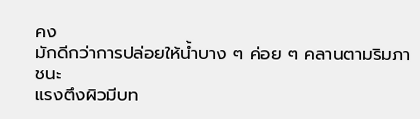คง
มักดีกว่าการปล่อยให้น้ำบาง ๆ ค่อย ๆ คลานตามริมภาชนะ
แรงตึงผิวมีบท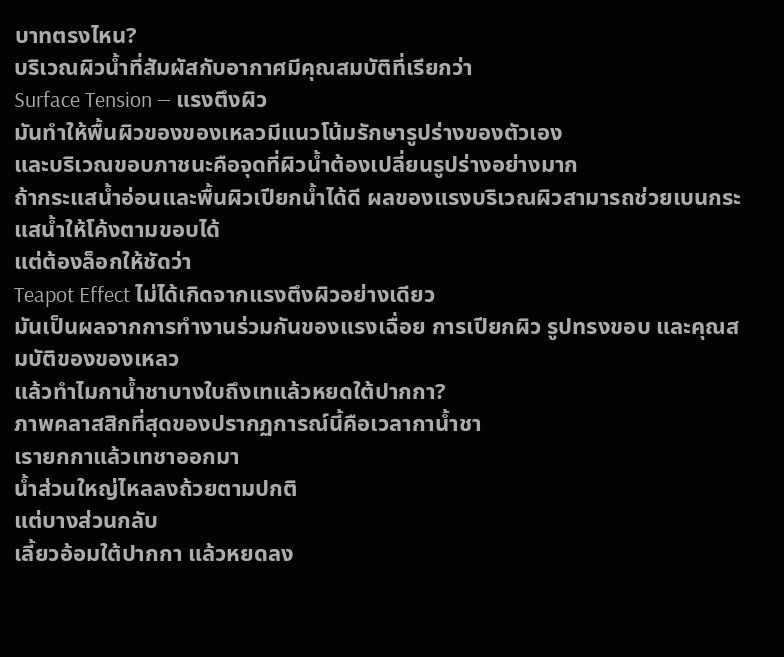บาทตรงไหน?
บริเวณผิวน้ำที่สัมผัสกับอากาศมีคุณสมบัติที่เรียกว่า
Surface Tension — แรงตึงผิว
มันทำให้พื้นผิวของของเหลวมีแนวโน้มรักษารูปร่างของตัวเอง
และบริเวณขอบภาชนะคือจุดที่ผิวน้ำต้องเปลี่ยนรูปร่างอย่างมาก
ถ้ากระแสน้ำอ่อนและพื้นผิวเปียกน้ำได้ดี ผลของแรงบริเวณผิวสามารถช่วยเบนกระแสน้ำให้โค้งตามขอบได้
แต่ต้องล็อกให้ชัดว่า
Teapot Effect ไม่ได้เกิดจากแรงตึงผิวอย่างเดียว
มันเป็นผลจากการทำงานร่วมกันของแรงเฉื่อย การเปียกผิว รูปทรงขอบ และคุณสมบัติของของเหลว
แล้วทำไมกาน้ำชาบางใบถึงเทแล้วหยดใต้ปากกา?
ภาพคลาสสิกที่สุดของปรากฏการณ์นี้คือเวลากาน้ำชา
เรายกกาแล้วเทชาออกมา
น้ำส่วนใหญ่ไหลลงถ้วยตามปกติ
แต่บางส่วนกลับ
เลี้ยวอ้อมใต้ปากกา แล้วหยดลง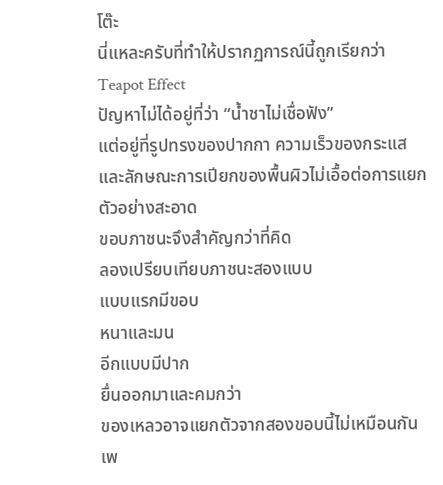โต๊ะ
นี่แหละครับที่ทำให้ปรากฏการณ์นี้ถูกเรียกว่า
Teapot Effect
ปัญหาไม่ได้อยู่ที่ว่า “น้ำชาไม่เชื่อฟัง”
แต่อยู่ที่รูปทรงของปากกา ความเร็วของกระแส และลักษณะการเปียกของพื้นผิวไม่เอื้อต่อการแยกตัวอย่างสะอาด
ขอบภาชนะจึงสำคัญกว่าที่คิด
ลองเปรียบเทียบภาชนะสองแบบ
แบบแรกมีขอบ
หนาและมน
อีกแบบมีปาก
ยื่นออกมาและคมกว่า
ของเหลวอาจแยกตัวจากสองขอบนี้ไม่เหมือนกัน
เพ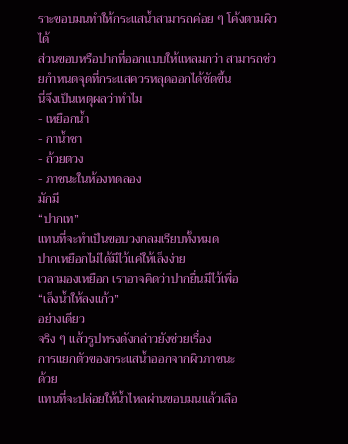ราะขอบมนทำให้กระแสน้ำสามารถค่อย ๆ โค้งตามผิวได้
ส่วนขอบหรือปากที่ออกแบบให้แหลมกว่า สามารถช่วยกำหนดจุดที่กระแสควรหลุดออกได้ชัดขึ้น
นี่จึงเป็นเหตุผลว่าทำไม
- เหยือกน้ำ
- กาน้ำชา
- ถ้วยตวง
- ภาชนะในห้องทดลอง
มักมี
“ปากเท”
แทนที่จะทำเป็นขอบวงกลมเรียบทั้งหมด
ปากเหยือกไม่ได้มีไว้แค่ให้เล็งง่าย
เวลามองเหยือก เราอาจคิดว่าปากยื่นมีไว้เพื่อ
“เล็งน้ำให้ลงแก้ว”
อย่างเดียว
จริง ๆ แล้วรูปทรงดังกล่าวยังช่วยเรื่อง
การแยกตัวของกระแสน้ำออกจากผิวภาชนะ
ด้วย
แทนที่จะปล่อยให้น้ำไหลผ่านขอบมนแล้วเลือ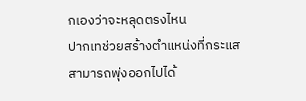กเองว่าจะหลุดตรงไหน
ปากเทช่วยสร้างตำแหน่งที่กระแสสามารถพุ่งออกไปได้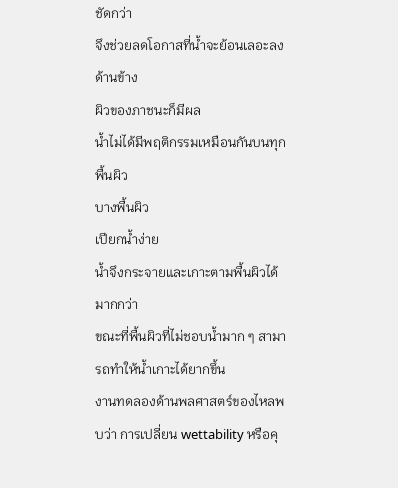ชัดกว่า
จึงช่วยลดโอกาสที่น้ำจะย้อนเลอะลงด้านข้าง
ผิวของภาชนะก็มีผล
น้ำไม่ได้มีพฤติกรรมเหมือนกันบนทุกพื้นผิว
บางพื้นผิว
เปียกน้ำง่าย
น้ำจึงกระจายและเกาะตามพื้นผิวได้มากกว่า
ขณะที่พื้นผิวที่ไม่ชอบน้ำมาก ๆ สามารถทำให้น้ำเกาะได้ยากขึ้น
งานทดลองด้านพลศาสตร์ของไหลพบว่า การเปลี่ยน wettability หรือคุ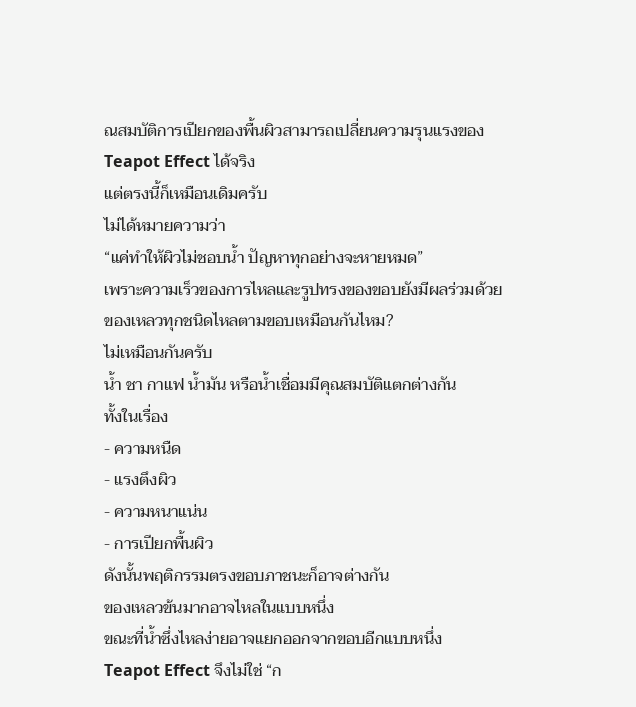ณสมบัติการเปียกของพื้นผิวสามารถเปลี่ยนความรุนแรงของ Teapot Effect ได้จริง
แต่ตรงนี้ก็เหมือนเดิมครับ
ไม่ได้หมายความว่า
“แค่ทำให้ผิวไม่ชอบน้ำ ปัญหาทุกอย่างจะหายหมด”
เพราะความเร็วของการไหลและรูปทรงของขอบยังมีผลร่วมด้วย
ของเหลวทุกชนิดไหลตามขอบเหมือนกันไหม?
ไม่เหมือนกันครับ
น้ำ ชา กาแฟ น้ำมัน หรือน้ำเชื่อมมีคุณสมบัติแตกต่างกัน
ทั้งในเรื่อง
- ความหนืด
- แรงตึงผิว
- ความหนาแน่น
- การเปียกพื้นผิว
ดังนั้นพฤติกรรมตรงขอบภาชนะก็อาจต่างกัน
ของเหลวข้นมากอาจไหลในแบบหนึ่ง
ขณะที่น้ำซึ่งไหลง่ายอาจแยกออกจากขอบอีกแบบหนึ่ง
Teapot Effect จึงไม่ใช่ “ก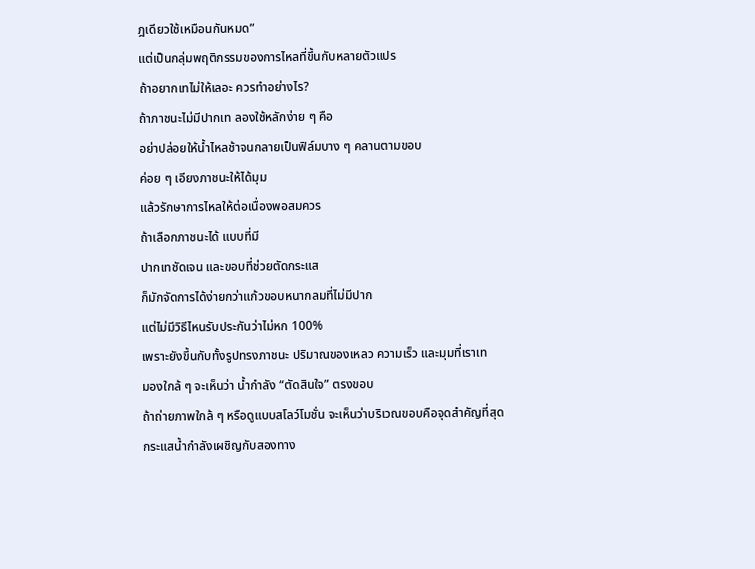ฎเดียวใช้เหมือนกันหมด”
แต่เป็นกลุ่มพฤติกรรมของการไหลที่ขึ้นกับหลายตัวแปร
ถ้าอยากเทไม่ให้เลอะ ควรทำอย่างไร?
ถ้าภาชนะไม่มีปากเท ลองใช้หลักง่าย ๆ คือ
อย่าปล่อยให้น้ำไหลช้าจนกลายเป็นฟิล์มบาง ๆ คลานตามขอบ
ค่อย ๆ เอียงภาชนะให้ได้มุม
แล้วรักษาการไหลให้ต่อเนื่องพอสมควร
ถ้าเลือกภาชนะได้ แบบที่มี
ปากเทชัดเจน และขอบที่ช่วยตัดกระแส
ก็มักจัดการได้ง่ายกว่าแก้วขอบหนากลมที่ไม่มีปาก
แต่ไม่มีวิธีไหนรับประกันว่าไม่หก 100%
เพราะยังขึ้นกับทั้งรูปทรงภาชนะ ปริมาณของเหลว ความเร็ว และมุมที่เราเท
มองใกล้ ๆ จะเห็นว่า น้ำกำลัง “ตัดสินใจ” ตรงขอบ
ถ้าถ่ายภาพใกล้ ๆ หรือดูแบบสโลว์โมชั่น จะเห็นว่าบริเวณขอบคือจุดสำคัญที่สุด
กระแสน้ำกำลังเผชิญกับสองทาง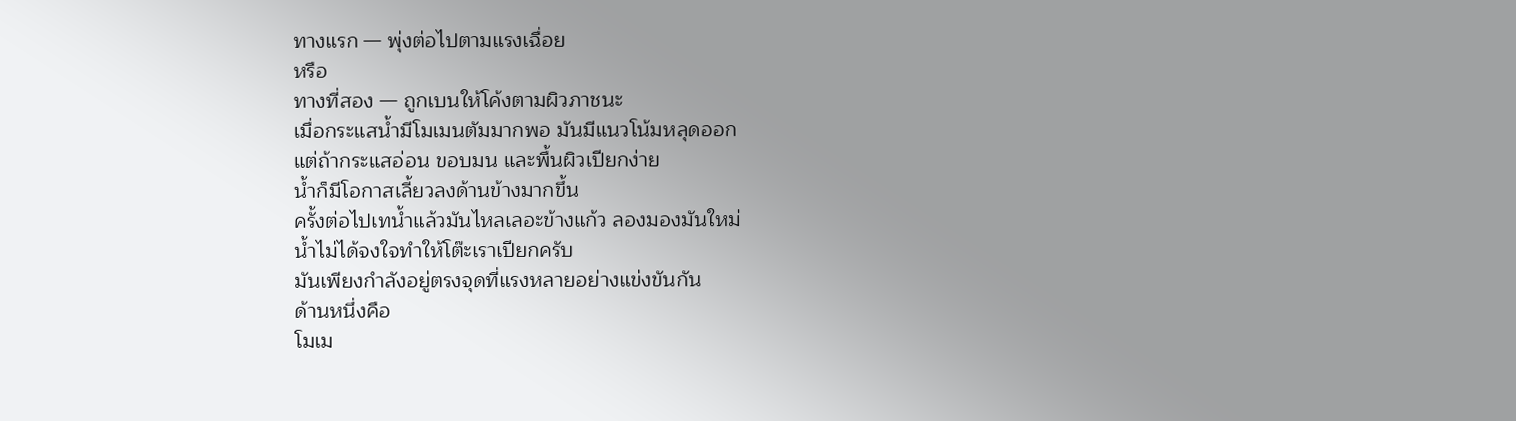ทางแรก — พุ่งต่อไปตามแรงเฉื่อย
หรือ
ทางที่สอง — ถูกเบนให้โค้งตามผิวภาชนะ
เมื่อกระแสน้ำมีโมเมนตัมมากพอ มันมีแนวโน้มหลุดออก
แต่ถ้ากระแสอ่อน ขอบมน และพื้นผิวเปียกง่าย
น้ำก็มีโอกาสเลี้ยวลงด้านข้างมากขึ้น
ครั้งต่อไปเทน้ำแล้วมันไหลเลอะข้างแก้ว ลองมองมันใหม่
น้ำไม่ได้จงใจทำให้โต๊ะเราเปียกครับ
มันเพียงกำลังอยู่ตรงจุดที่แรงหลายอย่างแข่งขันกัน
ด้านหนึ่งคือ
โมเม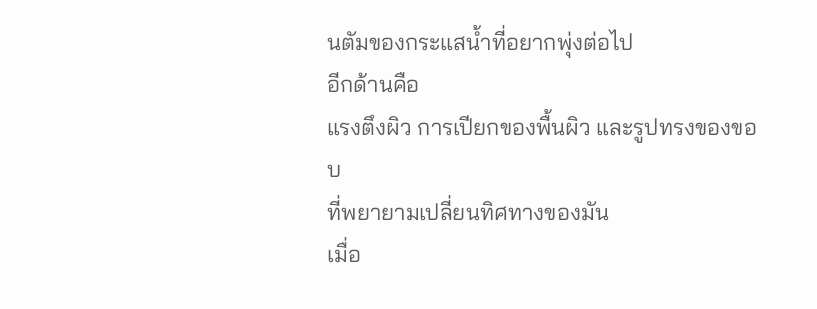นตัมของกระแสน้ำที่อยากพุ่งต่อไป
อีกด้านคือ
แรงตึงผิว การเปียกของพื้นผิว และรูปทรงของขอบ
ที่พยายามเปลี่ยนทิศทางของมัน
เมื่อ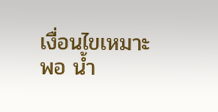เงื่อนไขเหมาะพอ น้ำ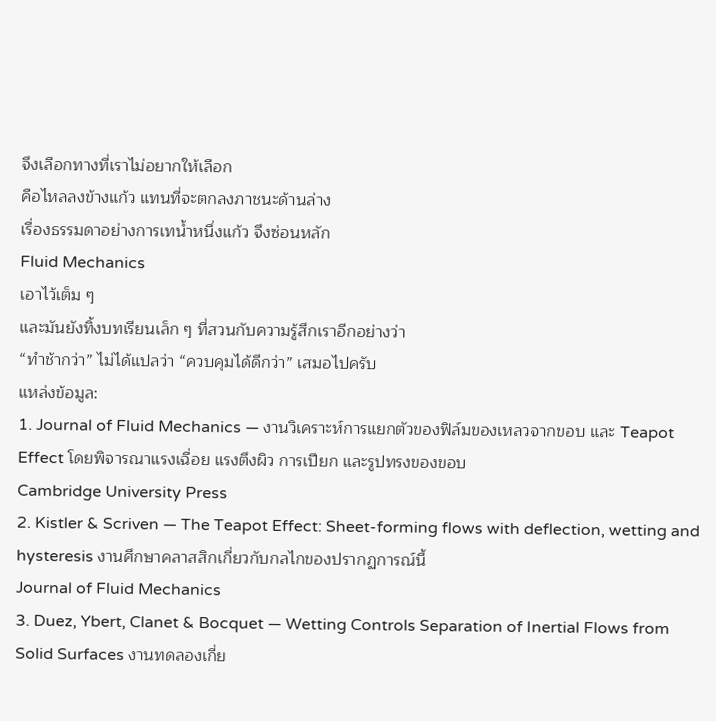จึงเลือกทางที่เราไม่อยากให้เลือก
คือไหลลงข้างแก้ว แทนที่จะตกลงภาชนะด้านล่าง
เรื่องธรรมดาอย่างการเทน้ำหนึ่งแก้ว จึงซ่อนหลัก
Fluid Mechanics
เอาไว้เต็ม ๆ
และมันยังทิ้งบทเรียนเล็ก ๆ ที่สวนกับความรู้สึกเราอีกอย่างว่า
“ทำช้ากว่า” ไม่ได้แปลว่า “ควบคุมได้ดีกว่า” เสมอไปครับ
แหล่งข้อมูล:
1. Journal of Fluid Mechanics — งานวิเคราะห์การแยกตัวของฟิล์มของเหลวจากขอบ และ Teapot Effect โดยพิจารณาแรงเฉื่อย แรงตึงผิว การเปียก และรูปทรงของขอบ
Cambridge University Press
2. Kistler & Scriven — The Teapot Effect: Sheet-forming flows with deflection, wetting and hysteresis งานศึกษาคลาสสิกเกี่ยวกับกลไกของปรากฏการณ์นี้
Journal of Fluid Mechanics
3. Duez, Ybert, Clanet & Bocquet — Wetting Controls Separation of Inertial Flows from Solid Surfaces งานทดลองเกี่ย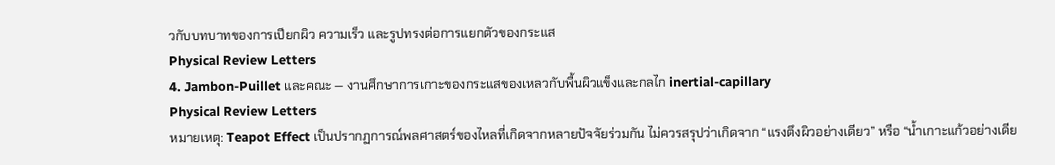วกับบทบาทของการเปียกผิว ความเร็ว และรูปทรงต่อการแยกตัวของกระแส
Physical Review Letters
4. Jambon-Puillet และคณะ — งานศึกษาการเกาะของกระแสของเหลวกับพื้นผิวแข็งและกลไก inertial-capillary
Physical Review Letters
หมายเหตุ: Teapot Effect เป็นปรากฏการณ์พลศาสตร์ของไหลที่เกิดจากหลายปัจจัยร่วมกัน ไม่ควรสรุปว่าเกิดจาก “แรงตึงผิวอย่างเดียว” หรือ “น้ำเกาะแก้วอย่างเดีย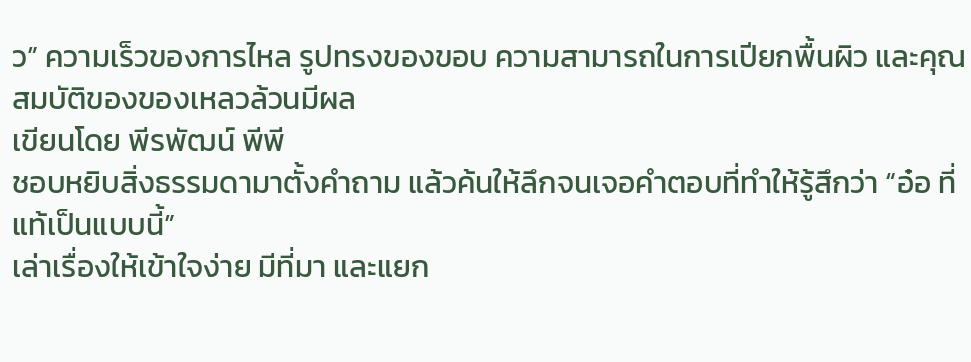ว” ความเร็วของการไหล รูปทรงของขอบ ความสามารถในการเปียกพื้นผิว และคุณสมบัติของของเหลวล้วนมีผล
เขียนโดย พีรพัฒน์ พีพี
ชอบหยิบสิ่งธรรมดามาตั้งคำถาม แล้วค้นให้ลึกจนเจอคำตอบที่ทำให้รู้สึกว่า “อ๋อ ที่แท้เป็นแบบนี้”
เล่าเรื่องให้เข้าใจง่าย มีที่มา และแยก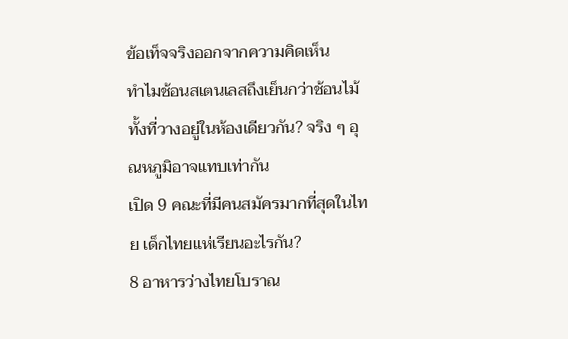ข้อเท็จจริงออกจากความคิดเห็น
ทำไมช้อนสเตนเลสถึงเย็นกว่าช้อนไม้ ทั้งที่วางอยู่ในห้องเดียวกัน? จริง ๆ อุณหภูมิอาจแทบเท่ากัน
เปิด 9 คณะที่มีคนสมัครมากที่สุดในไทย เด็กไทยแห่เรียนอะไรกัน?
8 อาหารว่างไทยโบราณ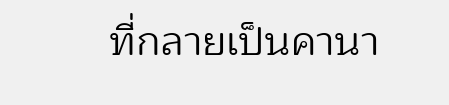ที่กลายเป็นคานา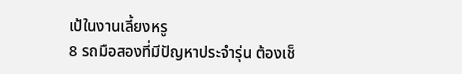เป้ในงานเลี้ยงหรู
8 รถมือสองที่มีปัญหาประจำรุ่น ต้องเช็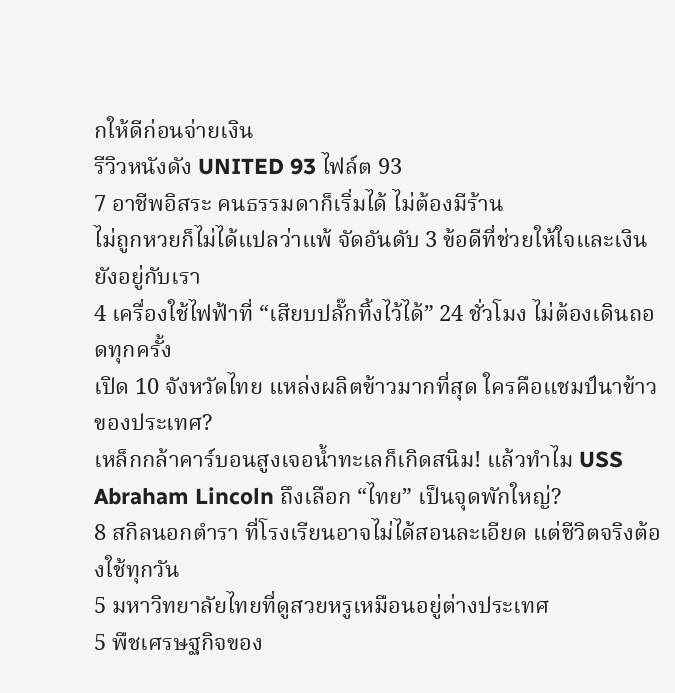กให้ดีก่อนจ่ายเงิน
รีวิวหนังดัง UNITED 93 ไฟล์ต 93
7 อาชีพอิสระ คนธรรมดาก็เริ่มได้ ไม่ต้องมีร้าน
ไม่ถูกหวยก็ไม่ได้แปลว่าแพ้ จัดอันดับ 3 ข้อดีที่ช่วยให้ใจและเงินยังอยู่กับเรา
4 เครื่องใช้ไฟฟ้าที่ “เสียบปลั๊กทิ้งไว้ได้” 24 ชั่วโมง ไม่ต้องเดินถอดทุกครั้ง
เปิด 10 จังหวัดไทย แหล่งผลิตข้าวมากที่สุด ใครคือแชมป์นาข้าวของประเทศ?
เหล็กกล้าคาร์บอนสูงเจอน้ำทะเลก็เกิดสนิม! แล้วทำไม USS Abraham Lincoln ถึงเลือก “ไทย” เป็นจุดพักใหญ่?
8 สกิลนอกตำรา ที่โรงเรียนอาจไม่ได้สอนละเอียด แต่ชีวิตจริงต้องใช้ทุกวัน
5 มหาวิทยาลัยไทยที่ดูสวยหรูเหมือนอยู่ต่างประเทศ
5 พืชเศรษฐกิจของ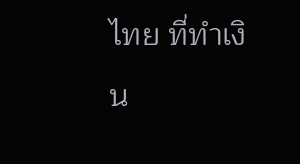ไทย ที่ทำเงิน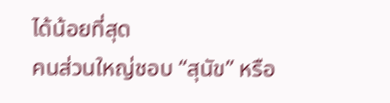ได้น้อยที่สุด
คนส่วนใหญ่ชอบ “สุนัข” หรือ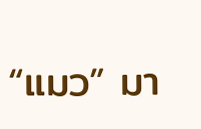“แมว” มา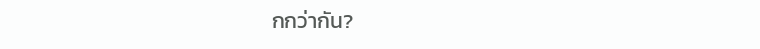กกว่ากัน?